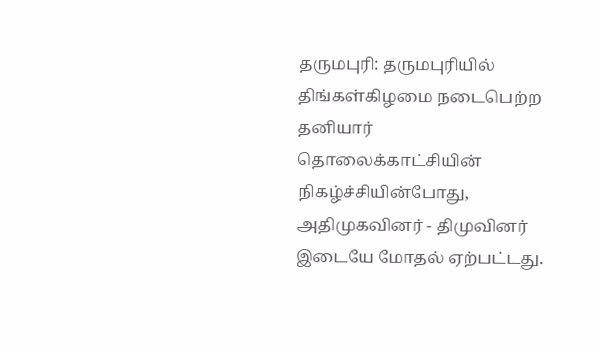தருமபுரி: தருமபுரியில் திங்கள்கிழமை நடைபெற்ற தனியார் தொலைக்காட்சியின் நிகழ்ச்சியின்போது, அதிமுகவினர் - திமுவினர் இடையே மோதல் ஏற்பட்டது.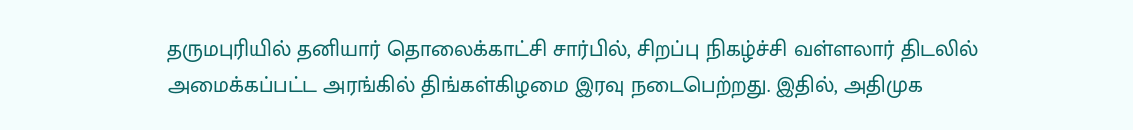தருமபுரியில் தனியார் தொலைக்காட்சி சார்பில், சிறப்பு நிகழ்ச்சி வள்ளலார் திடலில் அமைக்கப்பட்ட அரங்கில் திங்கள்கிழமை இரவு நடைபெற்றது. இதில், அதிமுக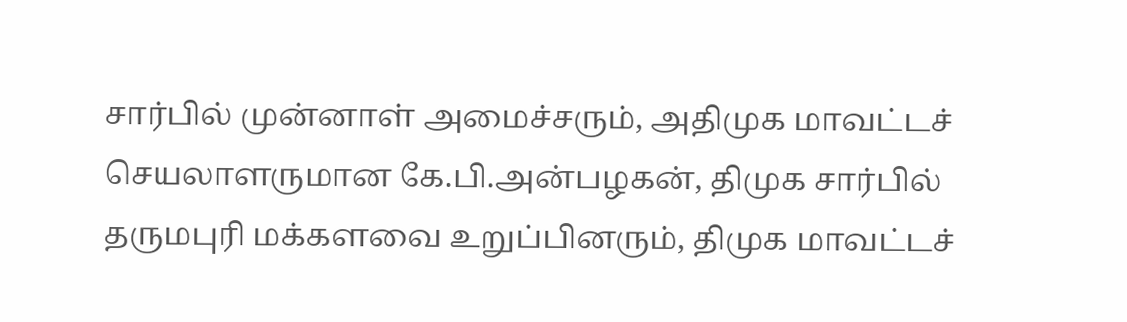சார்பில் முன்னாள் அமைச்சரும், அதிமுக மாவட்டச் செயலாளருமான கே.பி.அன்பழகன், திமுக சார்பில் தருமபுரி மக்களவை உறுப்பினரும், திமுக மாவட்டச்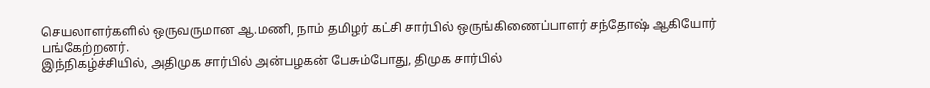செயலாளர்களில் ஒருவருமான ஆ.மணி, நாம் தமிழர் கட்சி சார்பில் ஒருங்கிணைப்பாளர் சந்தோஷ் ஆகியோர் பங்கேற்றனர்.
இந்நிகழ்ச்சியில், அதிமுக சார்பில் அன்பழகன் பேசும்போது, திமுக சார்பில்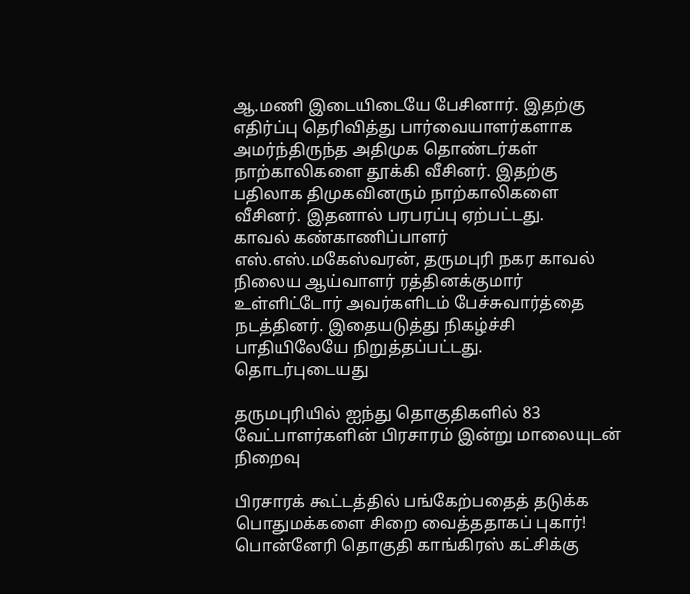ஆ.மணி இடையிடையே பேசினார். இதற்கு எதிர்ப்பு தெரிவித்து பார்வையாளர்களாக அமர்ந்திருந்த அதிமுக தொண்டர்கள் நாற்காலிகளை தூக்கி வீசினர். இதற்கு பதிலாக திமுகவினரும் நாற்காலிகளை வீசினர். இதனால் பரபரப்பு ஏற்பட்டது.
காவல் கண்காணிப்பாளர் எஸ்.எஸ்.மகேஸ்வரன், தருமபுரி நகர காவல் நிலைய ஆய்வாளர் ரத்தினக்குமார் உள்ளிட்டோர் அவர்களிடம் பேச்சுவார்த்தை நடத்தினர். இதையடுத்து நிகழ்ச்சி பாதியிலேயே நிறுத்தப்பட்டது.
தொடர்புடையது

தருமபுரியில் ஐந்து தொகுதிகளில் 83 வேட்பாளர்களின் பிரசாரம் இன்று மாலையுடன் நிறைவு

பிரசாரக் கூட்டத்தில் பங்கேற்பதைத் தடுக்க பொதுமக்களை சிறை வைத்ததாகப் புகார்!
பொன்னேரி தொகுதி காங்கிரஸ் கட்சிக்கு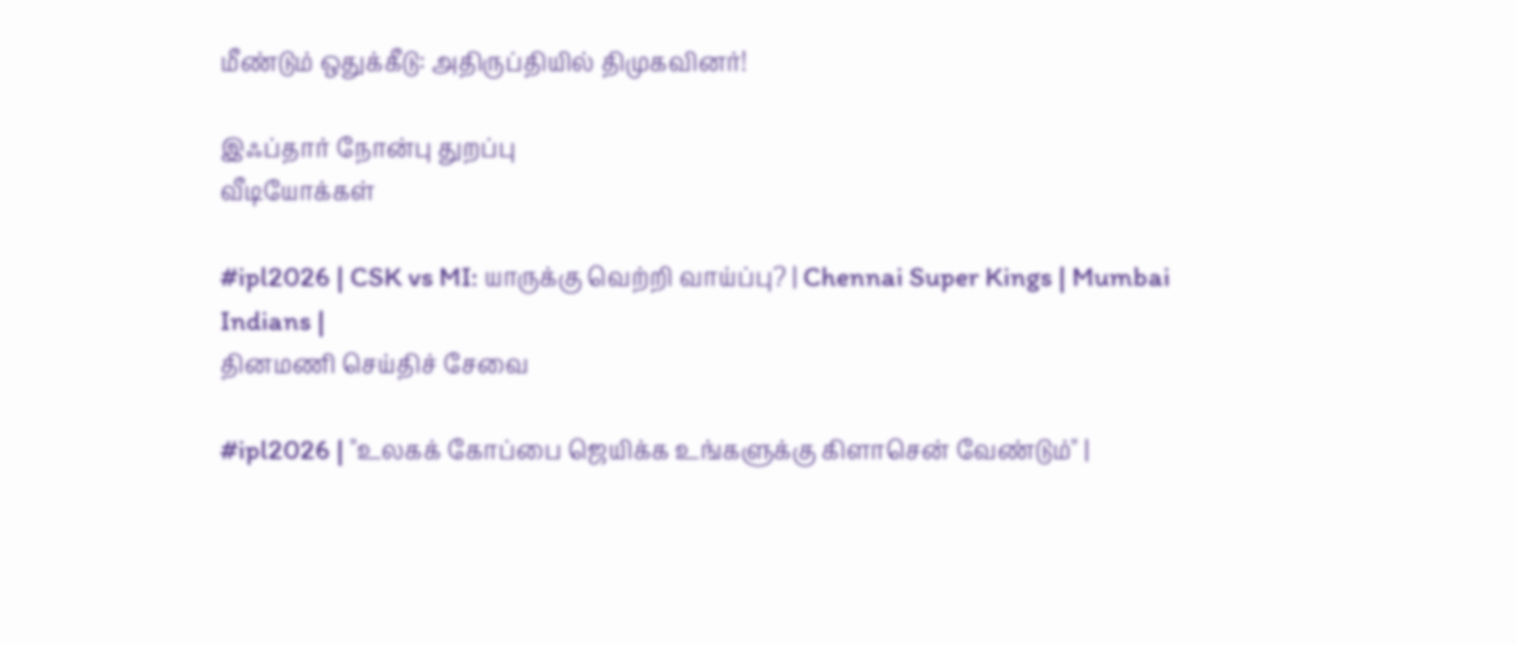மீண்டும் ஒதுக்கீடு: அதிருப்தியில் திமுகவினர்!

இஃப்தார் நோன்பு துறப்பு
வீடியோக்கள்

#ipl2026 | CSK vs MI: யாருக்கு வெற்றி வாய்ப்பு? | Chennai Super Kings | Mumbai Indians |
தினமணி செய்திச் சேவை

#ipl2026 | "உலகக் கோப்பை ஜெயிக்க உங்களுக்கு கிளாசென் வேண்டும்" |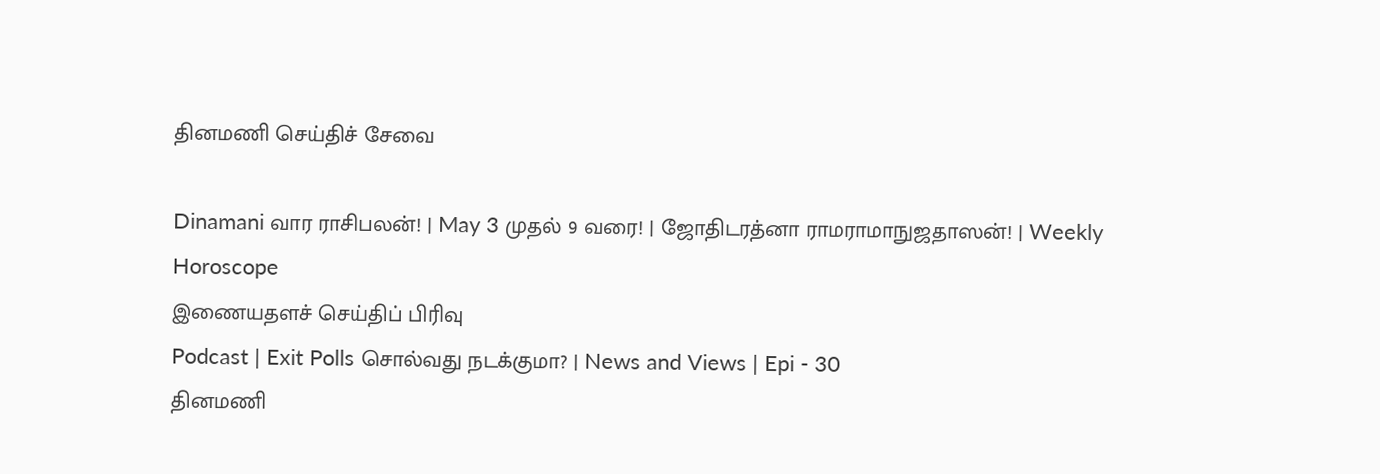தினமணி செய்திச் சேவை

Dinamani வார ராசிபலன்! | May 3 முதல் 9 வரை! | ஜோதிடரத்னா ராமராமாநுஜதாஸன்! | Weekly Horoscope
இணையதளச் செய்திப் பிரிவு
Podcast | Exit Polls சொல்வது நடக்குமா? | News and Views | Epi - 30
தினமணி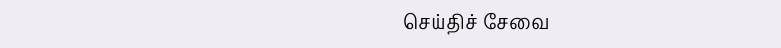செய்திச் சேவை